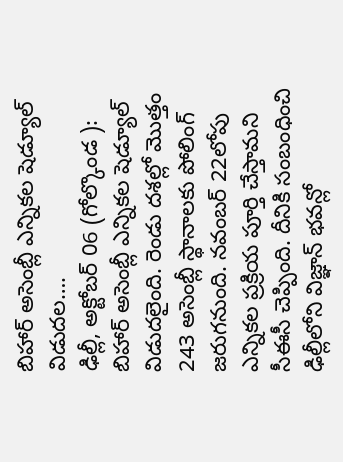బిహార్ అసెంబ్లీ ఎన్నికల షెడ్యూల్ విడుదల….
ఢిల్లీ, అక్టోబర్ 06 (గోల్కొండ ): బిహార్ అసెంబ్లీ ఎన్నికల షెడ్యూల్ విడుదలైంది. రెండు దశల్లో మొత్తం 243 అసెంబ్లీ స్థానాలకు పోలింగ్ జరుగనుంది. నవంబర్ 22లోపు ఎన్నికల ప్రక్రియ పూర్తి చేస్తామని సీఈసీ చెప్పింది. దీనికి సంబంధించి ఢిల్లీలోని విజ్ఞాన్ భవన్లో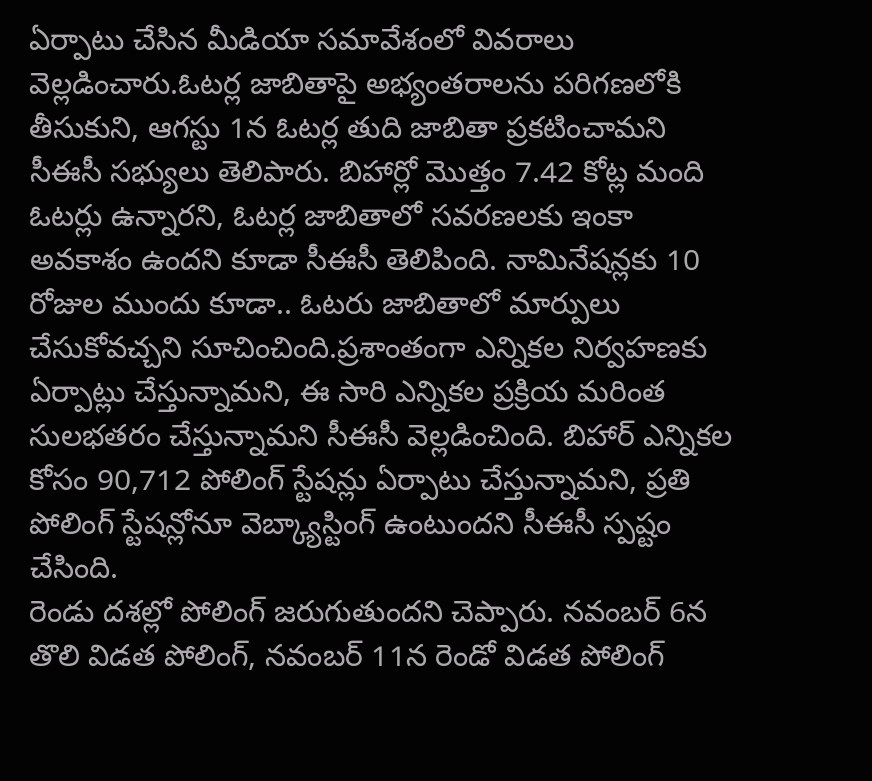ఏర్పాటు చేసిన మీడియా సమావేశంలో వివరాలు వెల్లడించారు.ఓటర్ల జాబితాపై అభ్యంతరాలను పరిగణలోకి తీసుకుని, ఆగస్టు 1న ఓటర్ల తుది జాబితా ప్రకటించామని సీఈసీ సభ్యులు తెలిపారు. బిహార్లో మొత్తం 7.42 కోట్ల మంది ఓటర్లు ఉన్నారని, ఓటర్ల జాబితాలో సవరణలకు ఇంకా అవకాశం ఉందని కూడా సీఈసీ తెలిపింది. నామినేషన్లకు 10 రోజుల ముందు కూడా.. ఓటరు జాబితాలో మార్పులు చేసుకోవచ్చని సూచించింది.ప్రశాంతంగా ఎన్నికల నిర్వహణకు ఏర్పాట్లు చేస్తున్నామని, ఈ సారి ఎన్నికల ప్రక్రియ మరింత సులభతరం చేస్తున్నామని సీఈసీ వెల్లడించింది. బిహార్ ఎన్నికల కోసం 90,712 పోలింగ్ స్టేషన్లు ఏర్పాటు చేస్తున్నామని, ప్రతి పోలింగ్ స్టేషన్లోనూ వెబ్క్యాస్టింగ్ ఉంటుందని సీఈసీ స్పష్టం చేసింది.
రెండు దశల్లో పోలింగ్ జరుగుతుందని చెప్పారు. నవంబర్ 6న తొలి విడత పోలింగ్, నవంబర్ 11న రెండో విడత పోలింగ్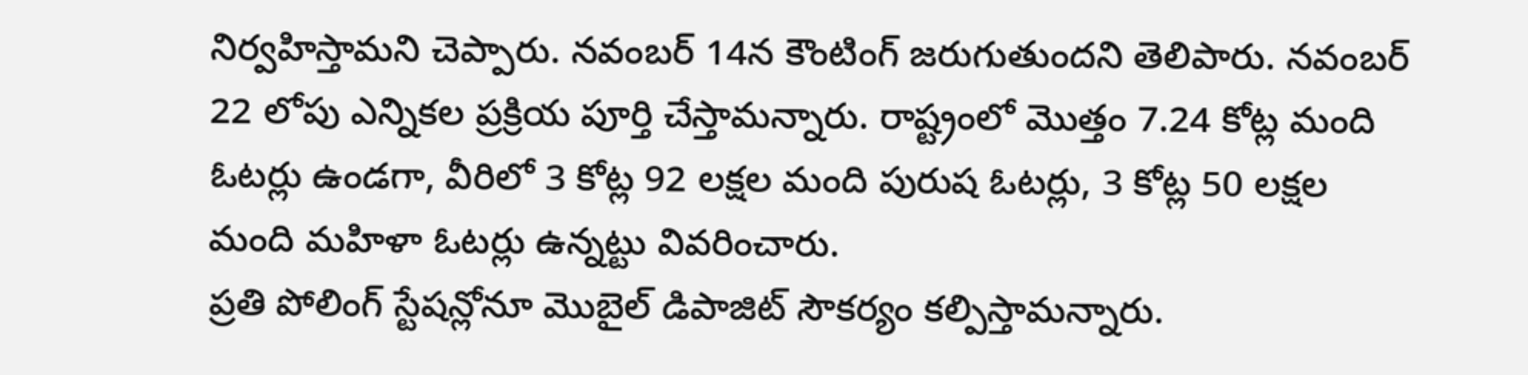నిర్వహిస్తామని చెప్పారు. నవంబర్ 14న కౌంటింగ్ జరుగుతుందని తెలిపారు. నవంబర్ 22 లోపు ఎన్నికల ప్రక్రియ పూర్తి చేస్తామన్నారు. రాష్ట్రంలో మొత్తం 7.24 కోట్ల మంది ఓటర్లు ఉండగా, వీరిలో 3 కోట్ల 92 లక్షల మంది పురుష ఓటర్లు, 3 కోట్ల 50 లక్షల మంది మహిళా ఓటర్లు ఉన్నట్టు వివరించారు.
ప్రతి పోలింగ్ స్టేషన్లోనూ మొబైల్ డిపాజిట్ సౌకర్యం కల్పిస్తామన్నారు.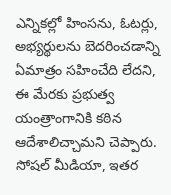ఎన్నికల్లో హింసను, ఓటర్లు, అభ్యర్థులను బెదరించడాన్ని ఏమాత్రం సహించేది లేదని, ఈ మేరకు ప్రభుత్వ యంత్రాంగానికి కఠిన ఆదేశాలిచ్చామని చెప్పారు. సోషల్ మీడియా, ఇతర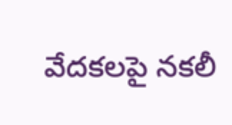వేదకలపై నకలీ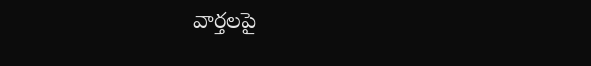వార్తలపై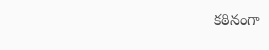కఠినంగా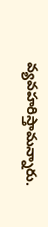వ్యవహరిస్తామన్నారు.